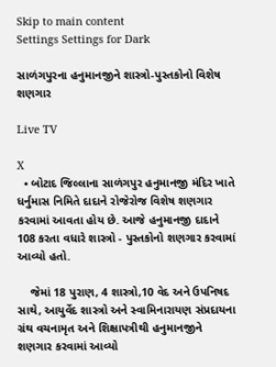Skip to main content
Settings Settings for Dark

સાળંગપુરના હનુમાનજીને શાસ્ત્રો-પુસ્તકોનો વિશેષ શણગાર

Live TV

X
  • બોટાદ જિલ્લાના સાળંગપુર હનુમાનજી મંદિર ખાતે ધર્નુમાસ નિમિતે દાદાને રોજેરોજ વિશેષ શણગાર કરવામાં આવતા હોય છે. આજે હનુમાનજી દાદાને 108 કરતા વધારે શાસ્ત્રો - પુસ્તકોનો શણગાર કરવામાં આવ્યો હતો.

    જેમાં 18 પુરાણ, 4 શાસ્ત્રો,10 વેદ અને ઉપનિષદ સાથે, આયુર્વેદ શાસ્ત્રો અને સ્વામિનારાયણ સંપ્રદાયના ગ્રંથ વચનામૃત અને શિક્ષાપત્રીથી હનુમાનજીને શણગાર કરવામાં આવ્યો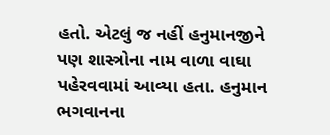હતો. એટલું જ નહીં હનુમાનજીને પણ શાસ્ત્રોના નામ વાળા વાઘા પહેરવવામાં આવ્યા હતા. હનુમાન ભગવાનના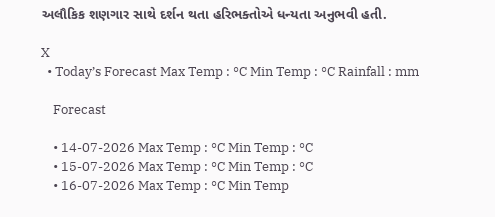અલૌકિક શણગાર સાથે દર્શન થતા હરિભક્તોએ ધન્યતા અનુભવી હતી.

X
  • Today’s Forecast Max Temp : °C Min Temp : °C Rainfall : mm

    Forecast

    • 14-07-2026 Max Temp : °C Min Temp : °C
    • 15-07-2026 Max Temp : °C Min Temp : °C
    • 16-07-2026 Max Temp : °C Min Temp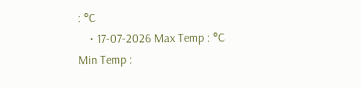: °C
    • 17-07-2026 Max Temp : °C Min Temp :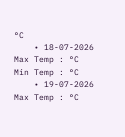°C
    • 18-07-2026 Max Temp : °C Min Temp : °C
    • 19-07-2026 Max Temp : °C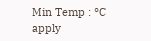Min Temp : °C
apply